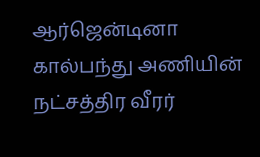ஆர்ஜென்டினா கால்பந்து அணியின் நட்சத்திர வீரர்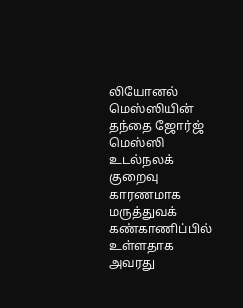லியோனல் மெஸ்ஸியின் தந்தை ஜோர்ஜ் மெஸ்ஸி உடல்நலக் குறைவு காரணமாக மருத்துவக் கண்காணிப்பில் உள்ளதாக அவரது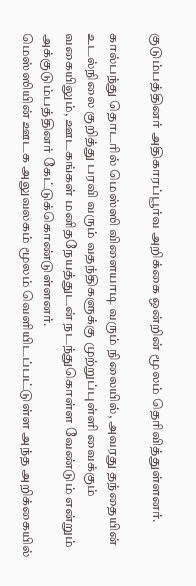குடும்பத்தினர் அதிகாரப்பூர்வ அறிக்கை ஒன்றின் மூலம் தெரிவித்துள்ளனர்.

கால்பந்து தொடரில் மெஸ்ஸி விளையாடி வரும் நிலையில், அவரது தந்தையின் உடல்நிலை குறித்து பரவி வரும் வதந்திகளுக்கு முற்றுப்புள்ளி வைக்கும் வகையிலும், ஊடகங்கள் மனிதநேயத்துடன் நடந்துகொள்ள வேண்டும் என்றும் அக்குடும்பத்தினர் கேட்டுக்கொண்டுள்ளனர்.
மெஸ்ஸியின் ஊடக அலுவலகம் மூலம் வெளியிடப்பட்டுள்ள அந்த அறிக்கையில்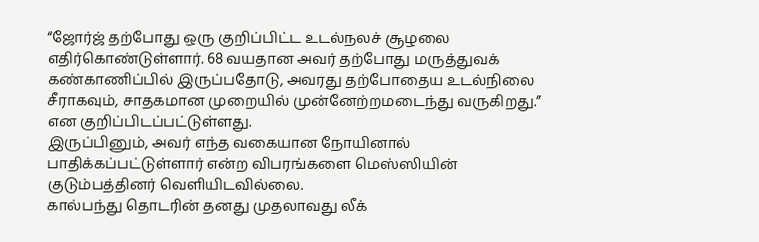“ஜோர்ஜ் தற்போது ஒரு குறிப்பிட்ட உடல்நலச் சூழலை எதிர்கொண்டுள்ளார். 68 வயதான அவர் தற்போது மருத்துவக் கண்காணிப்பில் இருப்பதோடு, அவரது தற்போதைய உடல்நிலை சீராகவும், சாதகமான முறையில் முன்னேற்றமடைந்து வருகிறது.” என குறிப்பிடப்பட்டுள்ளது.
இருப்பினும், அவர் எந்த வகையான நோயினால் பாதிக்கப்பட்டுள்ளார் என்ற விபரங்களை மெஸ்ஸியின் குடும்பத்தினர் வெளியிடவில்லை.
கால்பந்து தொடரின் தனது முதலாவது லீக்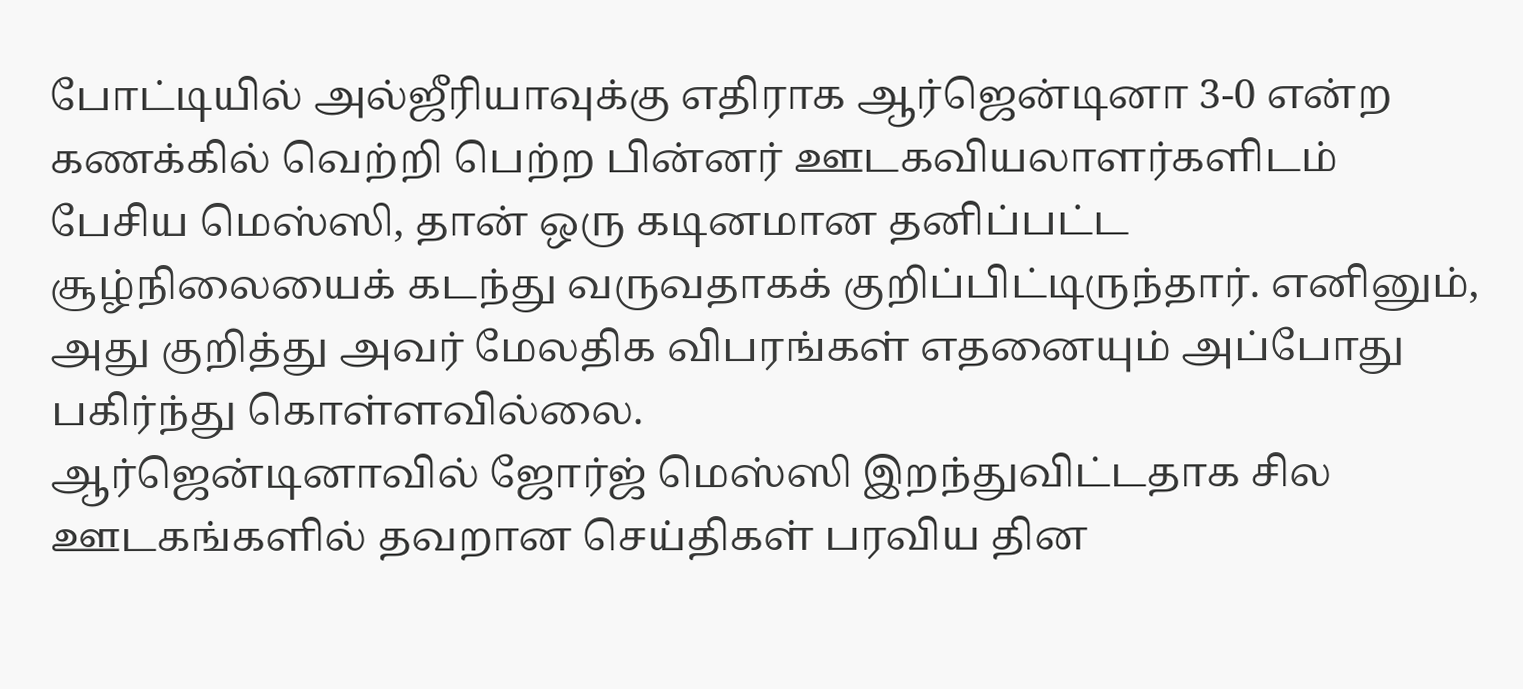போட்டியில் அல்ஜீரியாவுக்கு எதிராக ஆர்ஜென்டினா 3-0 என்ற கணக்கில் வெற்றி பெற்ற பின்னர் ஊடகவியலாளர்களிடம் பேசிய மெஸ்ஸி, தான் ஒரு கடினமான தனிப்பட்ட சூழ்நிலையைக் கடந்து வருவதாகக் குறிப்பிட்டிருந்தார். எனினும், அது குறித்து அவர் மேலதிக விபரங்கள் எதனையும் அப்போது பகிர்ந்து கொள்ளவில்லை.
ஆர்ஜென்டினாவில் ஜோர்ஜ் மெஸ்ஸி இறந்துவிட்டதாக சில ஊடகங்களில் தவறான செய்திகள் பரவிய தின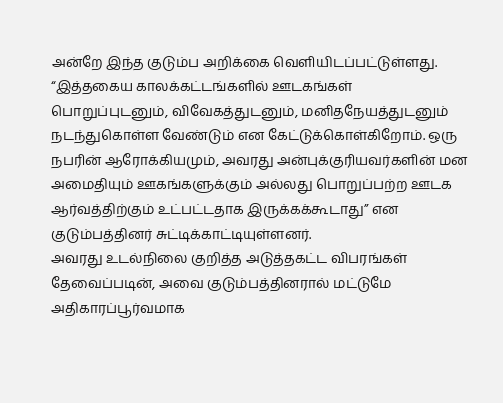அன்றே இந்த குடும்ப அறிக்கை வெளியிடப்பட்டுள்ளது.
“இத்தகைய காலக்கட்டங்களில் ஊடகங்கள் பொறுப்புடனும், விவேகத்துடனும், மனிதநேயத்துடனும் நடந்துகொள்ள வேண்டும் என கேட்டுக்கொள்கிறோம். ஒரு நபரின் ஆரோக்கியமும், அவரது அன்புக்குரியவர்களின் மன அமைதியும் ஊகங்களுக்கும் அல்லது பொறுப்பற்ற ஊடக ஆர்வத்திற்கும் உட்பட்டதாக இருக்கக்கூடாது” என குடும்பத்தினர் சுட்டிக்காட்டியுள்ளனர்.
அவரது உடல்நிலை குறித்த அடுத்தகட்ட விபரங்கள் தேவைப்படின், அவை குடும்பத்தினரால் மட்டுமே அதிகாரப்பூர்வமாக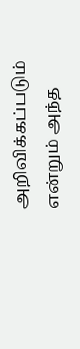அறிவிக்கப்படும் என்றும் அந்த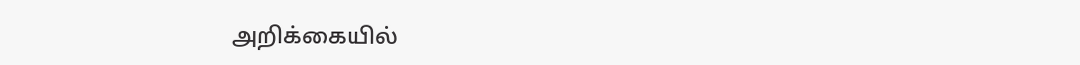அறிக்கையில்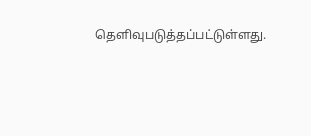தெளிவுபடுத்தப்பட்டுள்ளது.